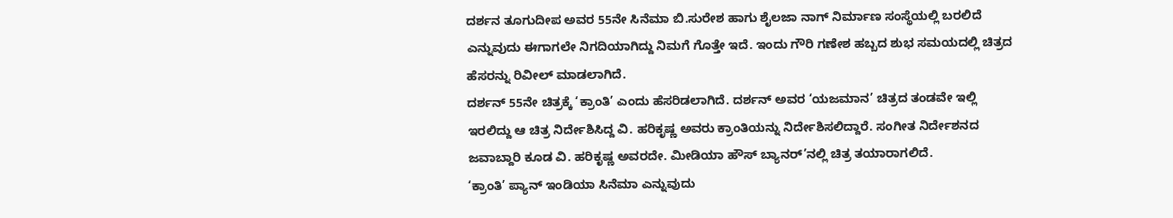ದರ್ಶನ ತೂಗುದೀಪ ಅವರ 55ನೇ ಸಿನೆಮಾ ಬಿ.ಸುರೇಶ ಹಾಗು ಶೈಲಜಾ ನಾಗ್ ನಿರ್ಮಾಣ ಸಂಸ್ಥೆಯಲ್ಲಿ ಬರಲಿದೆ ಎನ್ನುವುದು ಈಗಾಗಲೇ ನಿಗದಿಯಾಗಿದ್ದು ನಿಮಗೆ ಗೊತ್ತೇ ಇದೆ. ಇಂದು ಗೌರಿ ಗಣೇಶ ಹಬ್ಬದ ಶುಭ ಸಮಯದಲ್ಲಿ ಚಿತ್ರದ ಹೆಸರನ್ನು ರಿವೀಲ್ ಮಾಡಲಾಗಿದೆ.
ದರ್ಶನ್ 55ನೇ ಚಿತ್ರಕ್ಕೆ ‘ಕ್ರಾಂತಿ’ ಎಂದು ಹೆಸರಿಡಲಾಗಿದೆ. ದರ್ಶನ್ ಅವರ ‘ಯಜಮಾನ’ ಚಿತ್ರದ ತಂಡವೇ ಇಲ್ಲಿ ಇರಲಿದ್ದು ಆ ಚಿತ್ರ ನಿರ್ದೇಶಿಸಿದ್ದ ವಿ. ಹರಿಕೃಷ್ಣ ಅವರು ಕ್ರಾಂತಿಯನ್ನು ನಿರ್ದೇಶಿಸಲಿದ್ದಾರೆ. ಸಂಗೀತ ನಿರ್ದೇಶನದ ಜವಾಬ್ದಾರಿ ಕೂಡ ವಿ. ಹರಿಕೃಷ್ಣ ಅವರದೇ. ಮೀಡಿಯಾ ಹೌಸ್ ಬ್ಯಾನರ್’ನಲ್ಲಿ ಚಿತ್ರ ತಯಾರಾಗಲಿದೆ.
‘ಕ್ರಾಂತಿ’ ಪ್ಯಾನ್ ಇಂಡಿಯಾ ಸಿನೆಮಾ ಎನ್ನುವುದು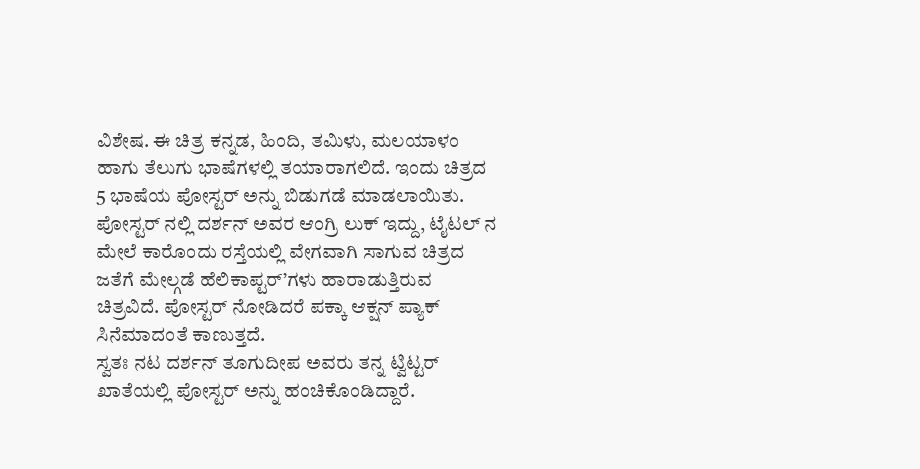ವಿಶೇಷ. ಈ ಚಿತ್ರ ಕನ್ನಡ, ಹಿಂದಿ, ತಮಿಳು, ಮಲಯಾಳಂ ಹಾಗು ತೆಲುಗು ಭಾಷೆಗಳಲ್ಲಿ ತಯಾರಾಗಲಿದೆ. ಇಂದು ಚಿತ್ರದ 5 ಭಾಷೆಯ ಪೋಸ್ಟರ್ ಅನ್ನು ಬಿಡುಗಡೆ ಮಾಡಲಾಯಿತು. ಪೋಸ್ಟರ್ ನಲ್ಲಿ ದರ್ಶನ್ ಅವರ ಆಂಗ್ರಿ ಲುಕ್ ಇದ್ದು, ಟೈಟಲ್ ನ ಮೇಲೆ ಕಾರೊಂದು ರಸ್ತೆಯಲ್ಲಿ ವೇಗವಾಗಿ ಸಾಗುವ ಚಿತ್ರದ ಜತೆಗೆ ಮೇಲ್ಗಡೆ ಹೆಲಿಕಾಪ್ಟರ್’ಗಳು ಹಾರಾಡುತ್ತಿರುವ ಚಿತ್ರವಿದೆ. ಪೋಸ್ಟರ್ ನೋಡಿದರೆ ಪಕ್ಕಾ ಆಕ್ಷನ್ ಪ್ಯಾಕ್ ಸಿನೆಮಾದಂತೆ ಕಾಣುತ್ತದೆ.
ಸ್ವತಃ ನಟ ದರ್ಶನ್ ತೂಗುದೀಪ ಅವರು ತನ್ನ ಟ್ವಿಟ್ಟರ್ ಖಾತೆಯಲ್ಲಿ ಪೋಸ್ಟರ್ ಅನ್ನು ಹಂಚಿಕೊಂಡಿದ್ದಾರೆ.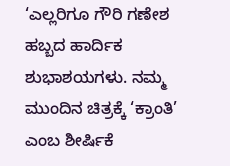‘ಎಲ್ಲರಿಗೂ ಗೌರಿ ಗಣೇಶ ಹಬ್ಬದ ಹಾರ್ದಿಕ ಶುಭಾಶಯಗಳು. ನಮ್ಮ ಮುಂದಿನ ಚಿತ್ರಕ್ಕೆ ‘ಕ್ರಾಂತಿ’ ಎಂಬ ಶೀರ್ಷಿಕೆ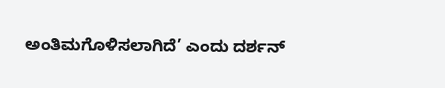ಅಂತಿಮಗೊಳಿಸಲಾಗಿದೆ’ ಎಂದು ದರ್ಶನ್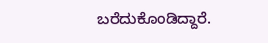ಬರೆದುಕೊಂಡಿದ್ದಾರೆ.